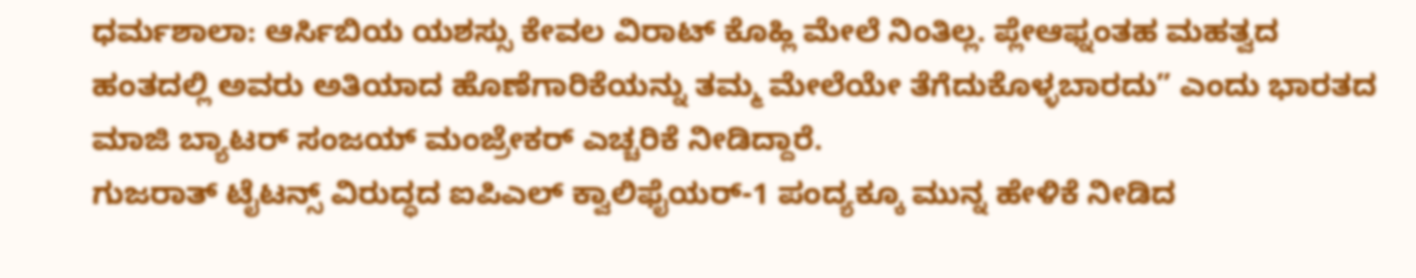ಧರ್ಮಶಾಲಾ: ಆರ್ಸಿಬಿಯ ಯಶಸ್ಸು ಕೇವಲ ವಿರಾಟ್ ಕೊಹ್ಲಿ ಮೇಲೆ ನಿಂತಿಲ್ಲ. ಪ್ಲೇಆಫ್ನಂತಹ ಮಹತ್ವದ ಹಂತದಲ್ಲಿ ಅವರು ಅತಿಯಾದ ಹೊಣೆಗಾರಿಕೆಯನ್ನು ತಮ್ಮ ಮೇಲೆಯೇ ತೆಗೆದುಕೊಳ್ಳಬಾರದು” ಎಂದು ಭಾರತದ ಮಾಜಿ ಬ್ಯಾಟರ್ ಸಂಜಯ್ ಮಂಜ್ರೇಕರ್ ಎಚ್ಚರಿಕೆ ನೀಡಿದ್ದಾರೆ.
ಗುಜರಾತ್ ಟೈಟನ್ಸ್ ವಿರುದ್ಧದ ಐಪಿಎಲ್ ಕ್ವಾಲಿಫೈಯರ್-1 ಪಂದ್ಯಕ್ಕೂ ಮುನ್ನ ಹೇಳಿಕೆ ನೀಡಿದ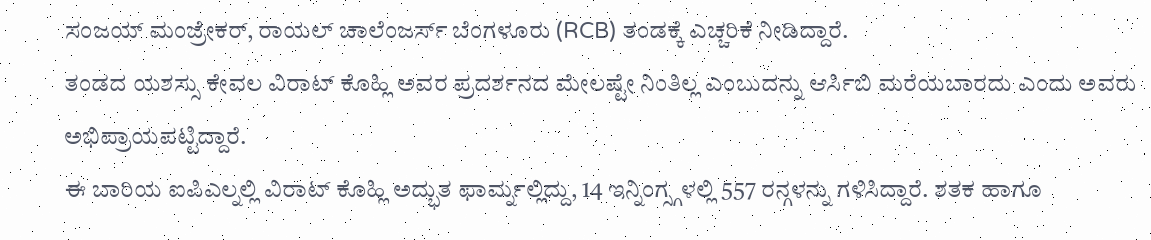ಸಂಜಯ್ ಮಂಜ್ರೇಕರ್, ರಾಯಲ್ ಚಾಲೆಂಜರ್ಸ್ ಬೆಂಗಳೂರು (RCB) ತಂಡಕ್ಕೆ ಎಚ್ಚರಿಕೆ ನೀಡಿದ್ದಾರೆ.
ತಂಡದ ಯಶಸ್ಸು ಕೇವಲ ವಿರಾಟ್ ಕೊಹ್ಲಿ ಅವರ ಪ್ರದರ್ಶನದ ಮೇಲಷ್ಟೇ ನಿಂತಿಲ್ಲ ಎಂಬುದನ್ನು ಆರ್ಸಿಬಿ ಮರೆಯಬಾರದು ಎಂದು ಅವರು ಅಭಿಪ್ರಾಯಪಟ್ಟಿದ್ದಾರೆ.
ಈ ಬಾರಿಯ ಐಪಿಎಲ್ನಲ್ಲಿ ವಿರಾಟ್ ಕೊಹ್ಲಿ ಅದ್ಭುತ ಫಾರ್ಮ್ನಲ್ಲಿದ್ದು, 14 ಇನ್ನಿಂಗ್ಸ್ಗಳಲ್ಲಿ 557 ರನ್ಗಳನ್ನು ಗಳಿಸಿದ್ದಾರೆ. ಶತಕ ಹಾಗೂ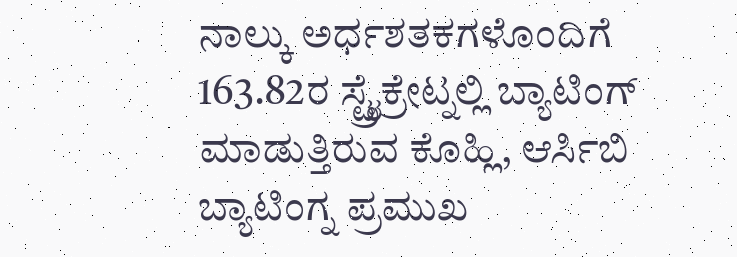ನಾಲ್ಕು ಅರ್ಧಶತಕಗಳೊಂದಿಗೆ 163.82ರ ಸ್ಟ್ರೈಕ್ರೇಟ್ನಲ್ಲಿ ಬ್ಯಾಟಿಂಗ್ ಮಾಡುತ್ತಿರುವ ಕೊಹ್ಲಿ, ಆರ್ಸಿಬಿ ಬ್ಯಾಟಿಂಗ್ನ ಪ್ರಮುಖ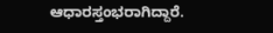ಆಧಾರಸ್ತಂಭರಾಗಿದ್ದಾರೆ.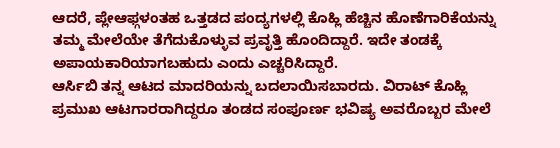ಆದರೆ, ಪ್ಲೇಆಫ್ಗಳಂತಹ ಒತ್ತಡದ ಪಂದ್ಯಗಳಲ್ಲಿ ಕೊಹ್ಲಿ ಹೆಚ್ಚಿನ ಹೊಣೆಗಾರಿಕೆಯನ್ನು ತಮ್ಮ ಮೇಲೆಯೇ ತೆಗೆದುಕೊಳ್ಳುವ ಪ್ರವೃತ್ತಿ ಹೊಂದಿದ್ದಾರೆ. ಇದೇ ತಂಡಕ್ಕೆ ಅಪಾಯಕಾರಿಯಾಗಬಹುದು ಎಂದು ಎಚ್ಚರಿಸಿದ್ದಾರೆ.
ಆರ್ಸಿಬಿ ತನ್ನ ಆಟದ ಮಾದರಿಯನ್ನು ಬದಲಾಯಿಸಬಾರದು. ವಿರಾಟ್ ಕೊಹ್ಲಿ ಪ್ರಮುಖ ಆಟಗಾರರಾಗಿದ್ದರೂ ತಂಡದ ಸಂಪೂರ್ಣ ಭವಿಷ್ಯ ಅವರೊಬ್ಬರ ಮೇಲೆ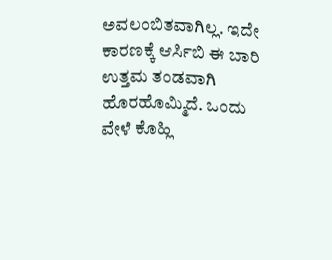ಅವಲಂಬಿತವಾಗಿಲ್ಲ. ಇದೇ ಕಾರಣಕ್ಕೆ ಆರ್ಸಿಬಿ ಈ ಬಾರಿ ಉತ್ತಮ ತಂಡವಾಗಿ ಹೊರಹೊಮ್ಮಿದೆ. ಒಂದು ವೇಳೆ ಕೊಹ್ಲಿ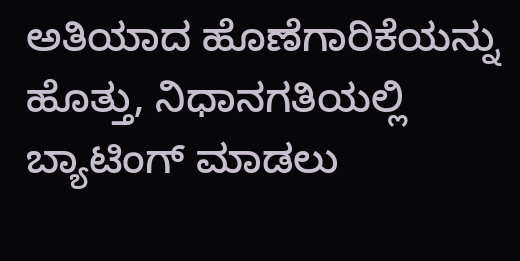ಅತಿಯಾದ ಹೊಣೆಗಾರಿಕೆಯನ್ನು ಹೊತ್ತು, ನಿಧಾನಗತಿಯಲ್ಲಿ ಬ್ಯಾಟಿಂಗ್ ಮಾಡಲು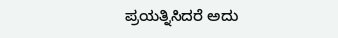ಪ್ರಯತ್ನಿಸಿದರೆ ಅದು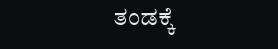ತಂಡಕ್ಕೆ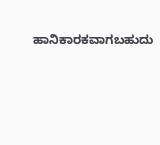ಹಾನಿಕಾರಕವಾಗಬಹುದು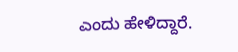ಎಂದು ಹೇಳಿದ್ದಾರೆ.